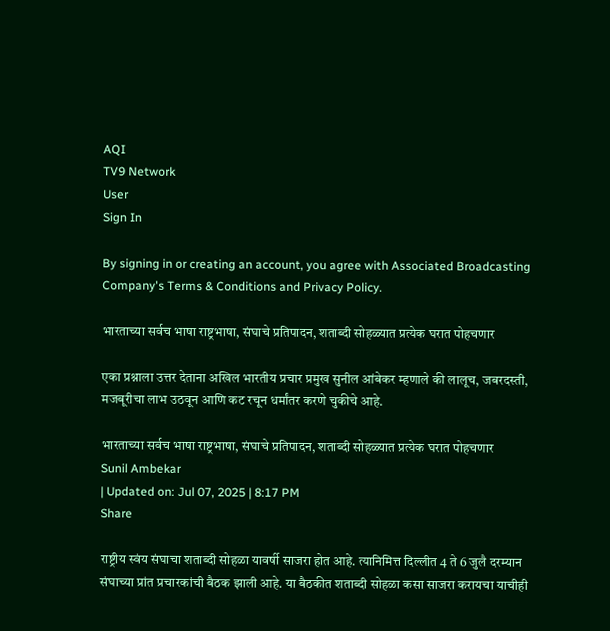AQI
TV9 Network
User
Sign In

By signing in or creating an account, you agree with Associated Broadcasting Company's Terms & Conditions and Privacy Policy.

भारताच्या सर्वच भाषा राष्ट्रभाषा, संघाचे प्रतिपादन, शताब्दी सोहळ्यात प्रत्येक घरात पोहचणार

एका प्रश्नाला उत्तर देताना अखिल भारतीय प्रचार प्रमुख सुनील आंबेकर म्हणाले की लालूच, जबरदस्ती, मजबूरीचा लाभ उठवून आणि कट रचून धर्मांतर करणे चुकीचे आहे.

भारताच्या सर्वच भाषा राष्ट्रभाषा, संघाचे प्रतिपादन, शताब्दी सोहळ्यात प्रत्येक घरात पोहचणार
Sunil Ambekar
| Updated on: Jul 07, 2025 | 8:17 PM
Share

राष्ट्रीय स्वंय संघाचा शताब्दी सोहळा यावर्षी साजरा होत आहे. त्यानिमित्त दिल्लीत 4 ते 6 जुलै दरम्यान संघाच्या प्रांत प्रचारकांची बैठक झाली आहे. या बैठकीत शताब्दी सोहळा कसा साजरा करायचा याचीही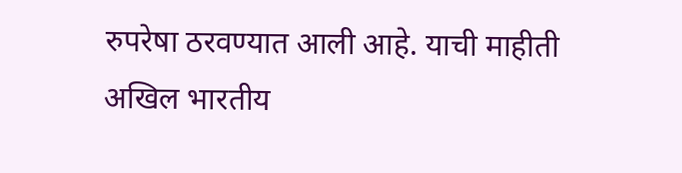रुपरेषा ठरवण्यात आली आहे. याची माहीती अखिल भारतीय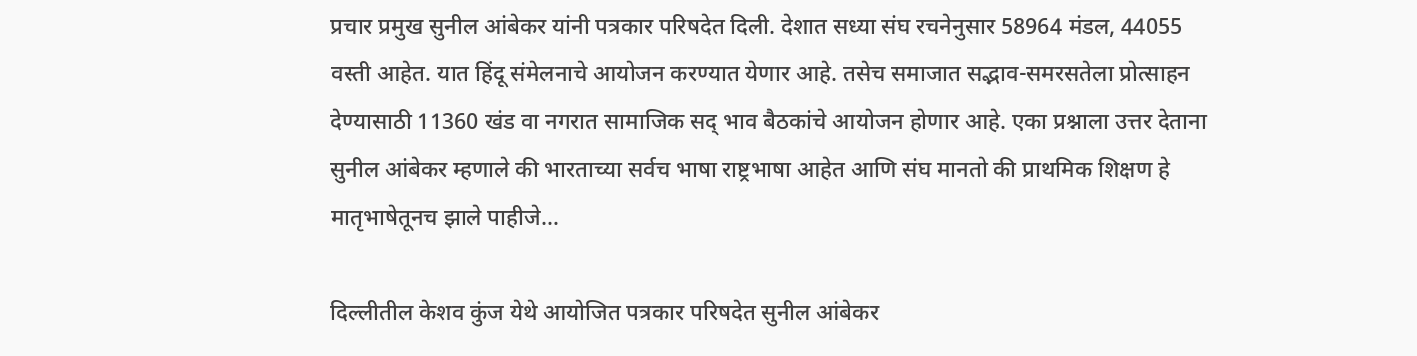प्रचार प्रमुख सुनील आंबेकर यांनी पत्रकार परिषदेत दिली. देशात सध्या संघ रचनेनुसार 58964 मंडल, 44055 वस्ती आहेत. यात हिंदू संमेलनाचे आयोजन करण्यात येणार आहे. तसेच समाजात सद्भाव-समरसतेला प्रोत्साहन देण्यासाठी 11360 खंड वा नगरात सामाजिक सद् भाव बैठकांचे आयोजन होणार आहे. एका प्रश्नाला उत्तर देताना सुनील आंबेकर म्हणाले की भारताच्या सर्वच भाषा राष्ट्रभाषा आहेत आणि संघ मानतो की प्राथमिक शिक्षण हे मातृभाषेतूनच झाले पाहीजे…

दिल्लीतील केशव कुंज येथे आयोजित पत्रकार परिषदेत सुनील आंबेकर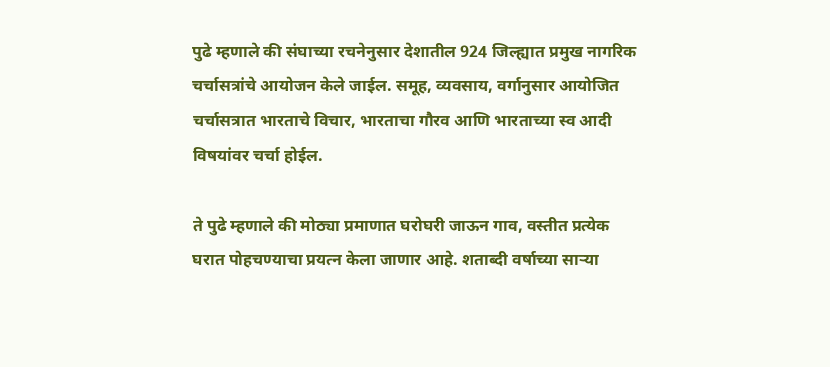पुढे म्हणाले की संघाच्या रचनेनुसार देशातील 924 जिल्ह्यात प्रमुख नागरिक चर्चासत्रांचे आयोजन केले जाईल. समूह, व्यवसाय, वर्गानुसार आयोजित चर्चासत्रात भारताचे विचार, भारताचा गौरव आणि भारताच्या स्व आदी विषयांवर चर्चा होईल.

ते पुढे म्हणाले की मोठ्या प्रमाणात घरोघरी जाऊन गाव, वस्तीत प्रत्येक घरात पोहचण्याचा प्रयत्न केला जाणार आहे. शताब्दी वर्षाच्या साऱ्या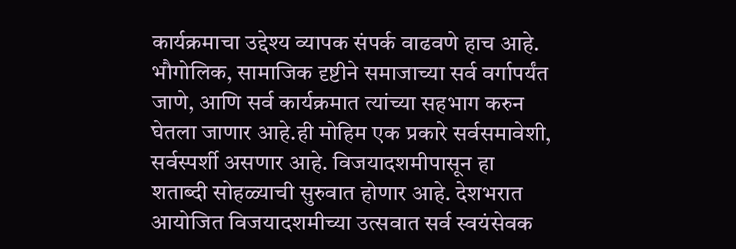कार्यक्रमाचा उद्देश्य व्यापक संपर्क वाढवणे हाच आहे. भौगोलिक, सामाजिक दृष्टीने समाजाच्या सर्व वर्गापर्यंत जाणे, आणि सर्व कार्यक्रमात त्यांच्या सहभाग करुन घेतला जाणार आहे.ही मोहिम एक प्रकारे सर्वसमावेशी, सर्वस्पर्शी असणार आहे. विजयादशमीपासून हा शताब्दी सोहळ्याची सुरुवात होणार आहे. देशभरात आयोजित विजयादशमीच्या उत्सवात सर्व स्वयंसेवक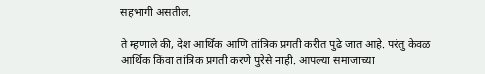सहभागी असतील.

ते म्हणाले की, देश आर्थिक आणि तांत्रिक प्रगती करीत पुढे जात आहे. परंतु केवळ आर्थिक किंवा तांत्रिक प्रगती करणे पुरेसे नाही. आपल्या समाजाच्या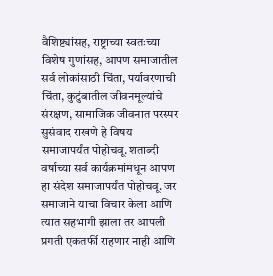वैशिष्ट्यांसह, राष्ट्राच्या स्वतःच्या विशेष गुणांसह, आपण समाजातील सर्व लोकांसाठी चिंता, पर्यावरणाची चिंता, कुटुंबातील जीवनमूल्यांचे संरक्षण, सामाजिक जीवनात परस्पर सुसंवाद राखणे हे विषय समाजापर्यंत पोहोचवू. शताब्दी वर्षाच्या सर्व कार्यक्रमांमधून आपण हा संदेश समाजापर्यंत पोहोचवू. जर समाजाने याचा विचार केला आणि त्यात सहभागी झाला तर आपली प्रगती एकतर्फी राहणार नाही आणि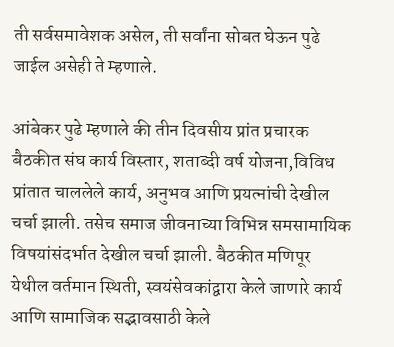ती सर्वसमावेशक असेल, ती सर्वांना सोबत घेऊन पुढे जाईल असेही ते म्हणाले.

आंबेकर पुढे म्हणाले की तीन दिवसीय प्रांत प्रचारक बैठकीत संघ कार्य विस्तार, शताब्दी वर्ष योजना,विविध प्रांतात चाललेले कार्य, अनुभव आणि प्रयत्नांची देखील चर्चा झाली. तसेच समाज जीवनाच्या विभिन्न समसामायिक विषयांसंदर्भात देखील चर्चा झाली. बैठकीत मणिपूर येथील वर्तमान स्थिती, स्वयंसेवकांद्वारा केले जाणारे कार्य आणि सामाजिक सद्भावसाठी केले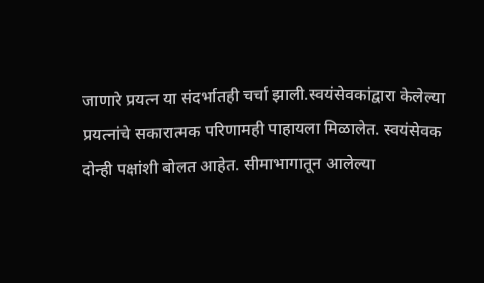जाणारे प्रयत्न या संदर्भातही चर्चा झाली.स्वयंसेवकांद्वारा केलेल्या प्रयत्नांचे सकारात्मक परिणामही पाहायला मिळालेत. स्वयंसेवक दोन्ही पक्षांशी बोलत आहेत. सीमाभागातून आलेल्या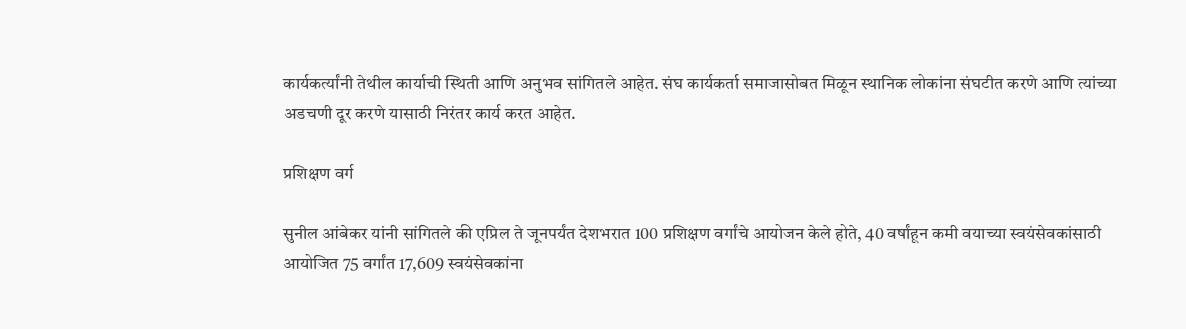कार्यकर्त्यांनी तेथील कार्याची स्थिती आणि अनुभव सांगितले आहेत. संघ कार्यकर्ता समाजासोबत मिळून स्थानिक लोकांना संघटीत करणे आणि त्यांच्या अडचणी दूर करणे यासाठी निरंतर कार्य करत आहेत.

प्रशिक्षण वर्ग

सुनील आंबेकर यांनी सांगितले की एप्रिल ते जूनपर्यंत देशभरात 100 प्रशिक्षण वर्गांचे आयोजन केले होते, 40 वर्षांहून कमी वयाच्या स्वयंसेवकांसाठी आयोजित 75 वर्गांत 17,609 स्वयंसेवकांना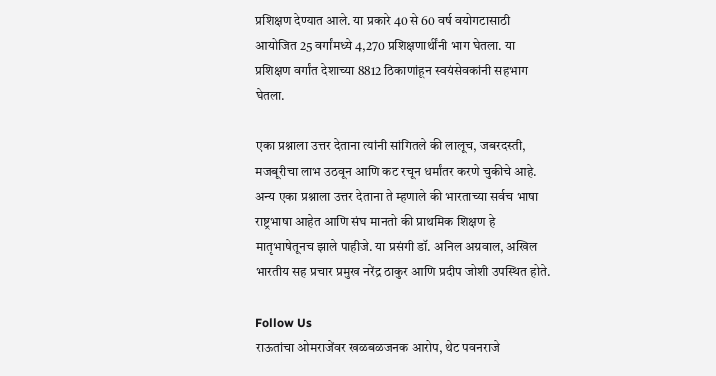प्रशिक्षण देण्यात आले. या प्रकारे 40 से 60 वर्ष वयोगटासाठी आयोजित 25 वर्गांमध्ये 4,270 प्रशिक्षणार्थींनी भाग घेतला. या प्रशिक्षण वर्गांत देशाच्या 8812 ठिकाणांहून स्वयंसेवकांनी सहभाग घेतला.

एका प्रश्नाला उत्तर देताना त्यांनी सांगितले की लालूच, जबरदस्ती, मजबूरीचा लाभ उठवून आणि कट रचून धर्मांतर करणे चुकीचे आहे. अन्य एका प्रश्नाला उत्तर देताना ते म्हणाले की भारताच्या सर्वच भाषा राष्ट्रभाषा आहेत आणि संघ मानतो की प्राथमिक शिक्षण हे मातृभाषेतूनच झाले पाहीजे. या प्रसंगी डॉ. अनिल अग्रवाल, अखिल भारतीय सह प्रचार प्रमुख नरेंद्र ठाकुर आणि प्रदीप जोशी उपस्थित होते.

Follow Us
राऊतांचा ओमराजेंवर खळबळजनक आरोप, थेट पवनराजे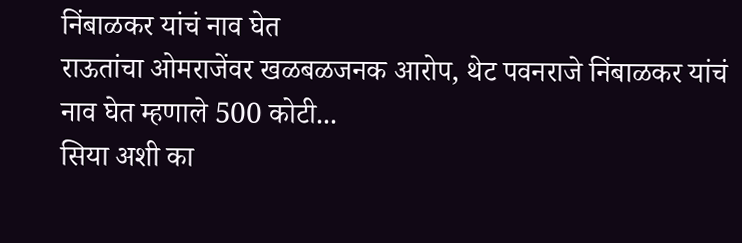निंबाळकर यांचं नाव घेत
राऊतांचा ओमराजेंवर खळबळजनक आरोप, थेट पवनराजे निंबाळकर यांचं नाव घेत म्हणाले 500 कोटी...
सिया अशी का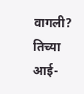वागली? तिच्या आई-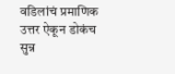वडिलांचं प्रमाणिक उत्तर ऐकून डोकंच सुन्न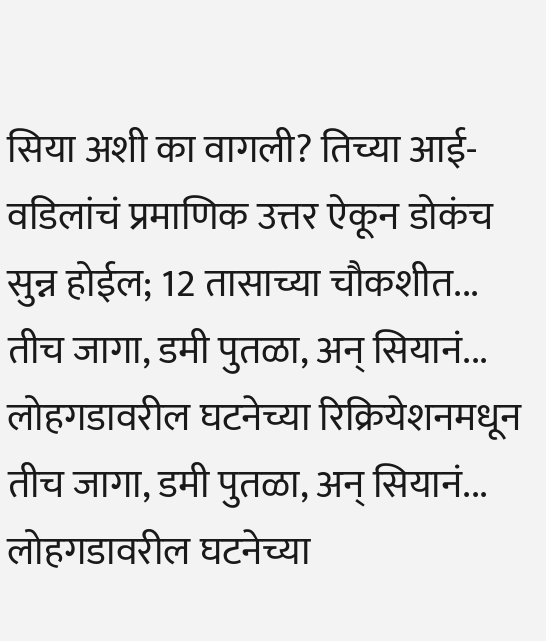सिया अशी का वागली? तिच्या आई-वडिलांचं प्रमाणिक उत्तर ऐकून डोकंच सुन्न होईल; 12 तासाच्या चौकशीत...
तीच जागा, डमी पुतळा, अन् सियानं... लोहगडावरील घटनेच्या रिक्रियेशनमधून
तीच जागा, डमी पुतळा, अन् सियानं... लोहगडावरील घटनेच्या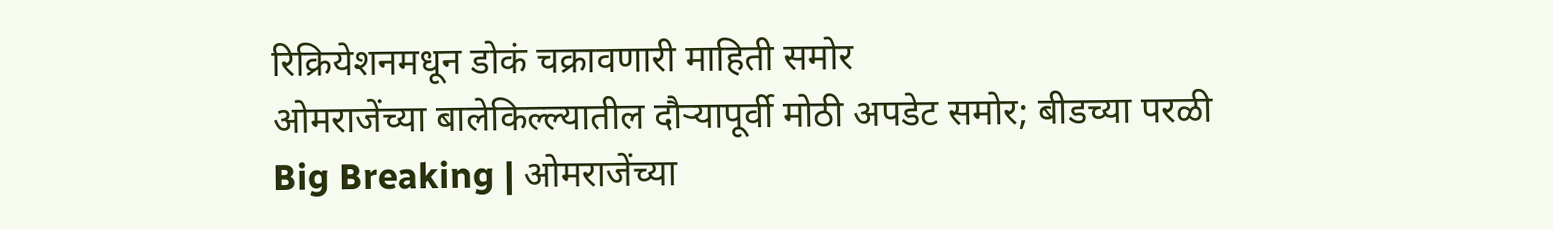रिक्रियेशनमधून डोकं चक्रावणारी माहिती समोर
ओमराजेंच्या बालेकिल्ल्यातील दौऱ्यापूर्वी मोठी अपडेट समोर; बीडच्या परळी
Big Breaking | ओमराजेंच्या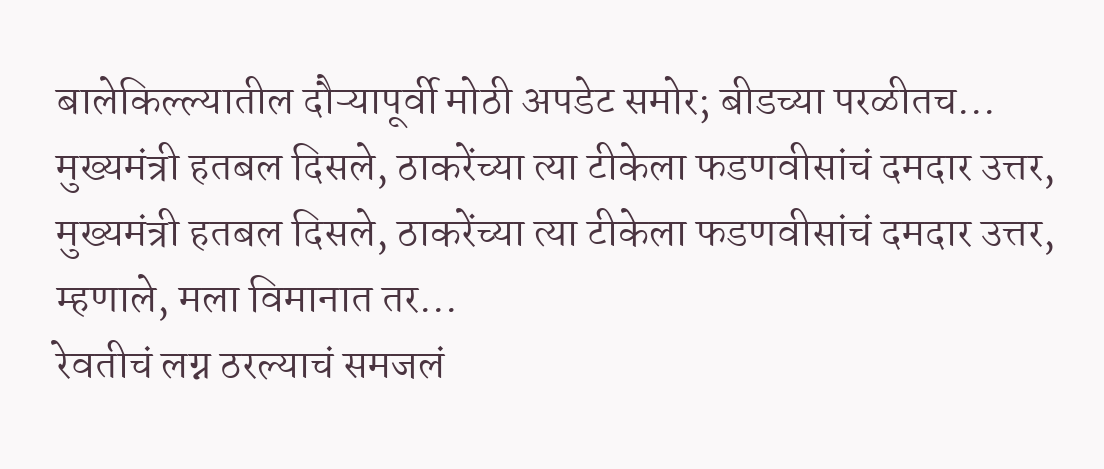बालेकिल्ल्यातील दौऱ्यापूर्वी मोठी अपडेट समोर; बीडच्या परळीतच...
मुख्यमंत्री हतबल दिसले, ठाकरेंच्या त्या टीकेला फडणवीसांचं दमदार उत्तर,
मुख्यमंत्री हतबल दिसले, ठाकरेंच्या त्या टीकेला फडणवीसांचं दमदार उत्तर, म्हणाले, मला विमानात तर...
रेवतीचं लग्न ठरल्याचं समजलं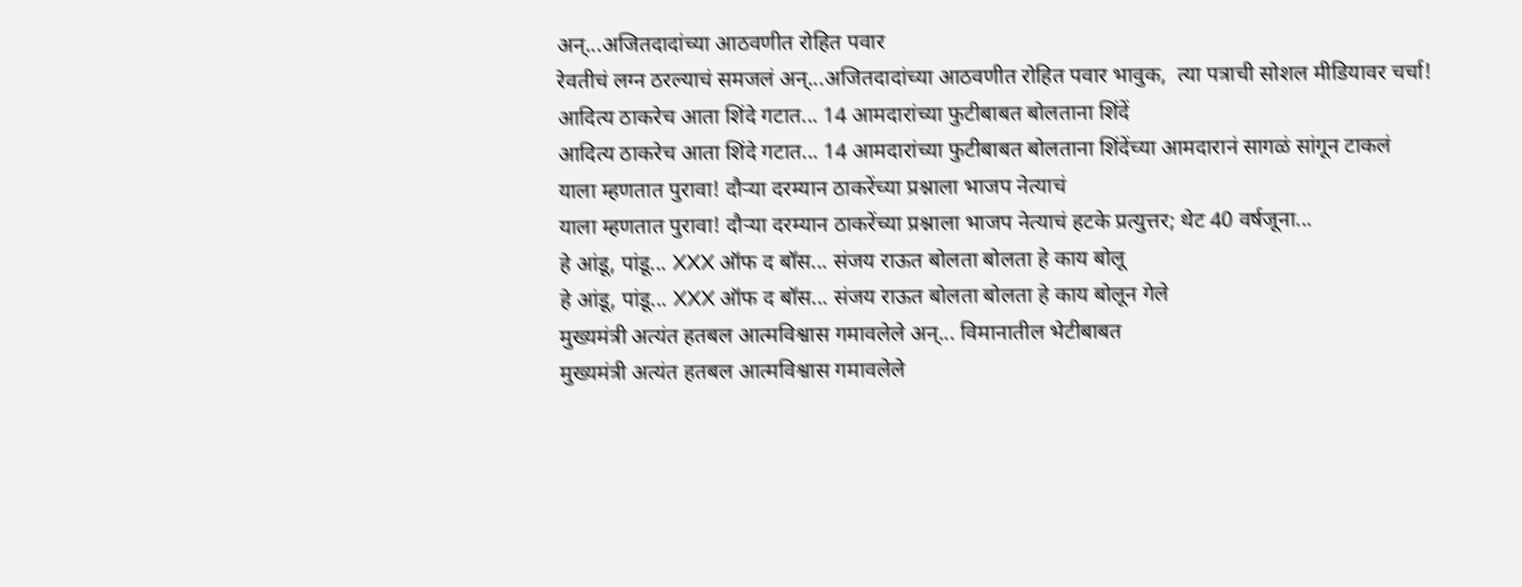अन्...अजितदादांच्या आठवणीत रोहित पवार
रेवतीचं लग्न ठरल्याचं समजलं अन्...अजितदादांच्या आठवणीत रोहित पवार भावुक,  त्या पत्राची सोशल मीडियावर चर्चा!
आदित्य ठाकरेच आता शिंदे गटात... 14 आमदारांच्या फुटीबाबत बोलताना शिंदें
आदित्य ठाकरेच आता शिंदे गटात... 14 आमदारांच्या फुटीबाबत बोलताना शिंदेंच्या आमदारानं सागळं सांगून टाकलं
याला म्हणतात पुरावा! दौऱ्या दरम्यान ठाकरेंच्या प्रश्नाला भाजप नेत्याचं
याला म्हणतात पुरावा! दौऱ्या दरम्यान ठाकरेंच्या प्रश्नाला भाजप नेत्याचं हटके प्रत्युत्तर; थेट 40 वर्षजूना...
हे आंडू, पांडू... XXX ऑफ द बॉस... संजय राऊत बोलता बोलता हे काय बोलू
हे आंडू, पांडू... XXX ऑफ द बॉस... संजय राऊत बोलता बोलता हे काय बोलून गेले
मुख्यमंत्री अत्यंत हतबल आत्मविश्वास गमावलेले अन्... विमानातील भेटीबाबत
मुख्यमंत्री अत्यंत हतबल आत्मविश्वास गमावलेले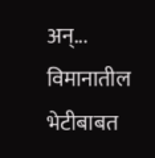अन्... विमानातील भेटीबाबत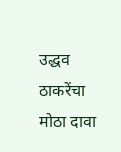उद्धव ठाकरेंचा मोठा दावा